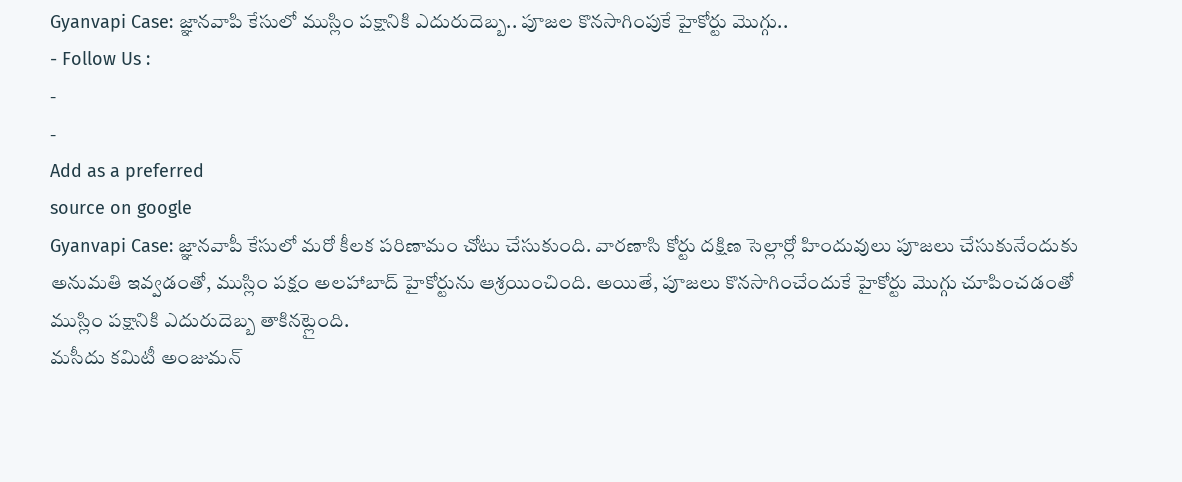Gyanvapi Case: జ్ఞానవాపి కేసులో ముస్లిం పక్షానికి ఎదురుదెబ్బ.. పూజల కొనసాగింపుకే హైకోర్టు మొగ్గు..
- Follow Us :
-
-
Add as a preferred
source on google
Gyanvapi Case: జ్ఞానవాపీ కేసులో మరో కీలక పరిణామం చోటు చేసుకుంది. వారణాసి కోర్టు దక్షిణ సెల్లార్లో హిందువులు పూజలు చేసుకునేందుకు అనుమతి ఇవ్వడంతో, ముస్లిం పక్షం అలహాబాద్ హైకోర్టును ఆశ్రయించింది. అయితే, పూజలు కొనసాగించేందుకే హైకోర్టు మొగ్గు చూపించడంతో ముస్లిం పక్షానికి ఎదురుదెబ్బ తాకినట్లైంది.
మసీదు కమిటీ అంజుమన్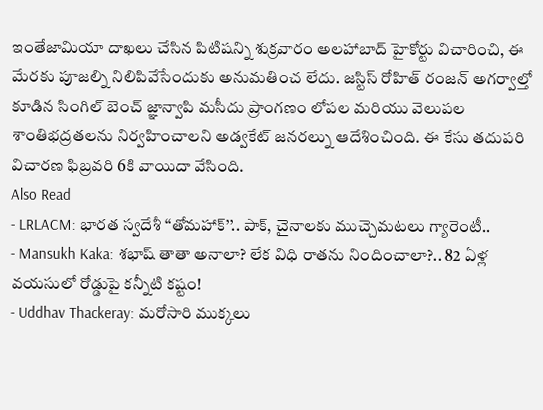ఇంతేజామియా దాఖలు చేసిన పిటిషన్ని శుక్రవారం అలహాబాద్ హైకోర్టు విచారించి, ఈ మేరకు పూజల్ని నిలిపివేసేందుకు అనుమతించ లేదు. జస్టిస్ రోహిత్ రంజన్ అగర్వాల్తో కూడిన సింగిల్ బెంచ్ జ్ఞాన్వాపి మసీదు ప్రాంగణం లోపల మరియు వెలుపల శాంతిభద్రతలను నిర్వహించాలని అడ్వకేట్ జనరల్ను ఆదేశించింది. ఈ కేసు తదుపరి విచారణ ఫిబ్రవరి 6కి వాయిదా వేసింది.
Also Read
- LRLACM: భారత స్వదేశీ ‘‘తోమహాక్’’.. పాక్, చైనాలకు ముచ్చెమటలు గ్యారెంటీ..
- Mansukh Kaka: శభాష్ తాతా అనాలా? లేక విధి రాతను నిందించాలా?.. 82 ఏళ్ల వయసులో రోడ్డుపై కన్నీటి కష్టం!
- Uddhav Thackeray: మరోసారి ముక్కలు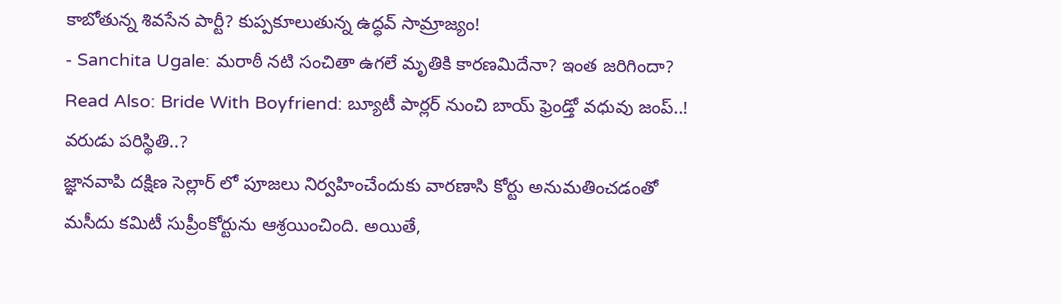కాబోతున్న శివసేన పార్టీ? కుప్పకూలుతున్న ఉద్ధవ్ సామ్రాజ్యం!
- Sanchita Ugale: మరాఠీ నటి సంచితా ఉగలే మృతికి కారణమిదేనా? ఇంత జరిగిందా?
Read Also: Bride With Boyfriend: బ్యూటీ పార్లర్ నుంచి బాయ్ ఫ్రెండ్తో వధువు జంప్..! వరుడు పరిస్థితి..?
జ్ఞానవాపి దక్షిణ సెల్లార్ లో పూజలు నిర్వహించేందుకు వారణాసి కోర్టు అనుమతించడంతో మసీదు కమిటీ సుప్రీంకోర్టును ఆశ్రయించింది. అయితే,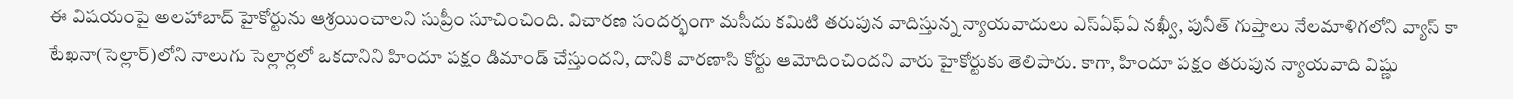ఈ విషయంపై అలహాబాద్ హైకోర్టును ఆశ్రయించాలని సుప్రీం సూచించింది. విచారణ సందర్భంగా మసీదు కమిటి తరుపున వాదిస్తున్న న్యాయవాదులు ఎస్ఏఫ్ఏ నఖ్వీ, పునీత్ గుప్తాలు నేలమాళిగలోని వ్యాస్ కా టేఖనా(సెల్లార్)లోని నాలుగు సెల్లార్లలో ఒకదానిని హిందూ పక్షం డిమాండ్ చేస్తుందని, దానికి వారణాసి కోర్టు ఆమోదించిందని వారు హైకోర్టుకు తెలిపారు. కాగా, హిందూ పక్షం తరుపున న్యాయవాది విష్ణు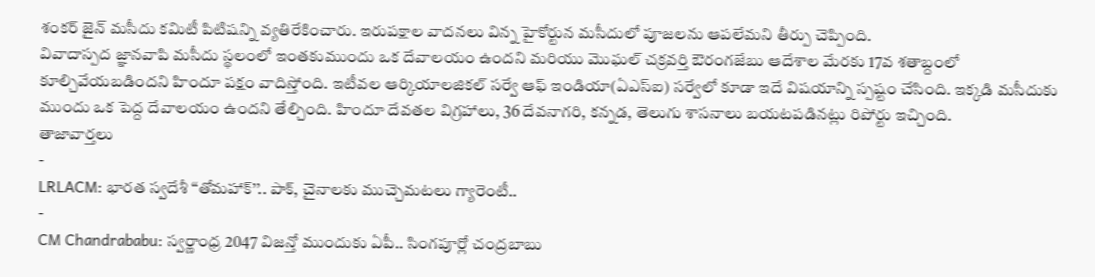శంకర్ జైన్ మసీదు కమిటీ పిటిషన్ని వ్యతిరేకించారు. ఇరుపక్షాల వాదనలు విన్న హైకోర్టున మసీదులో పూజలను ఆపలేమని తీర్పు చెప్పింది.
వివాదాస్పద జ్ఞానవాపి మసీదు స్థలంలో ఇంతకుముందు ఒక దేవాలయం ఉందని మరియు మొఘల్ చక్రవర్తి ఔరంగజేబు ఆదేశాల మేరకు 17వ శతాబ్దంలో కూల్చివేయబడిందని హిందూ పక్షం వాదిస్తోంది. ఇటీవల ఆర్కియాలజికల్ సర్వే ఆఫ్ ఇండియా(ఏఎస్ఐ) సర్వేలో కూడా ఇదే విషయాన్ని స్పష్టం చేసింది. ఇక్కడి మసీదుకు ముందు ఒక పెద్ద దేవాలయం ఉందని తేల్చింది. హిందూ దేవతల విగ్రహాలు, 36 దేవనాగరి, కన్నడ, తెలుగు శాసనాలు బయటపడినట్లు రిపోర్టు ఇచ్చింది.
తాజావార్తలు
-
LRLACM: భారత స్వదేశీ ‘‘తోమహాక్’’.. పాక్, చైనాలకు ముచ్చెమటలు గ్యారెంటీ..
-
CM Chandrababu: స్వర్ణాంధ్ర 2047 విజన్తో ముందుకు ఏపీ.. సింగపూర్లో చంద్రబాబు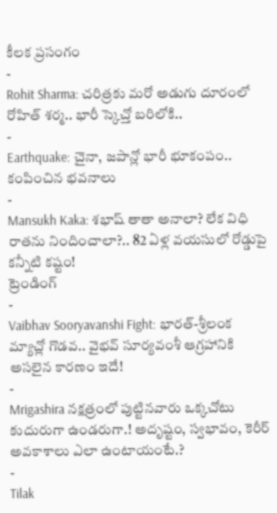కీలక ప్రసంగం
-
Rohit Sharma: చరిత్రకు మరో అడుగు దూరంలో రోహిత్ శర్మ.. భారీ స్కెచ్తో బరిలోకి..
-
Earthquake: చైనా, జపాన్లో భారీ భూకంపం.. కంపించిన భవనాలు
-
Mansukh Kaka: శభాష్ తాతా అనాలా? లేక విధి రాతను నిందించాలా?.. 82 ఏళ్ల వయసులో రోడ్డుపై కన్నీటి కష్టం!
ట్రెండింగ్
-
Vaibhav Sooryavanshi Fight: భారత్-శ్రీలంక మ్యాచ్లో గొడవ.. వైభవ్ సూర్యవంశీ ఆగ్రహానికి అసలైన కారణం ఇదే!
-
Mrigashira నక్షత్రంలో పుట్టినవారు ఒక్కచోటు కుదురుగా ఉండరుగా.! అదృష్టం, స్వభావం, కెరీర్ అవకాశాలు ఎలా ఉంటాయంటే.?
-
Tilak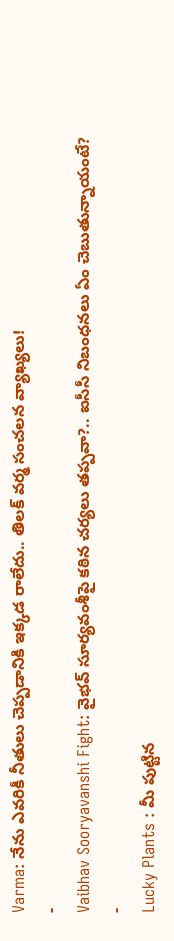Varma: నేను ఎవరికీ నీతులు చెప్పడానికి ఇక్కడ రాలేదు.. తిలక్ వర్మ సంచలన వ్యాఖ్యలు!
-
Vaibhav Sooryavanshi Fight: వైభవ్ సూర్యవంశీపై కఠిన చర్యలు తప్పవా?.. ఐసీసీ నిబంధనలు ఏం చెబుతున్నాయంటే?
-
Lucky Plants : మీ పుట్టిన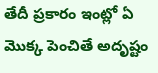తేదీ ప్రకారం ఇంట్లో ఏ మొక్క పెంచితే అదృష్టం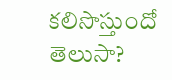కలిసొస్తుందో తెలుసా?